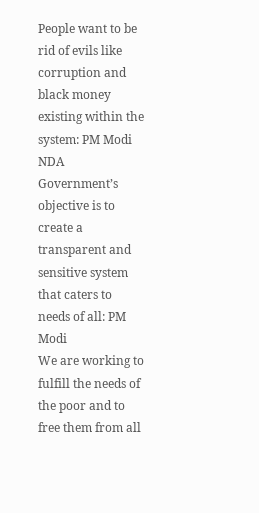People want to be rid of evils like corruption and black money existing within the system: PM Modi
NDA Government’s objective is to create a transparent and sensitive system that caters to needs of all: PM Modi
We are working to fulfill the needs of the poor and to free them from all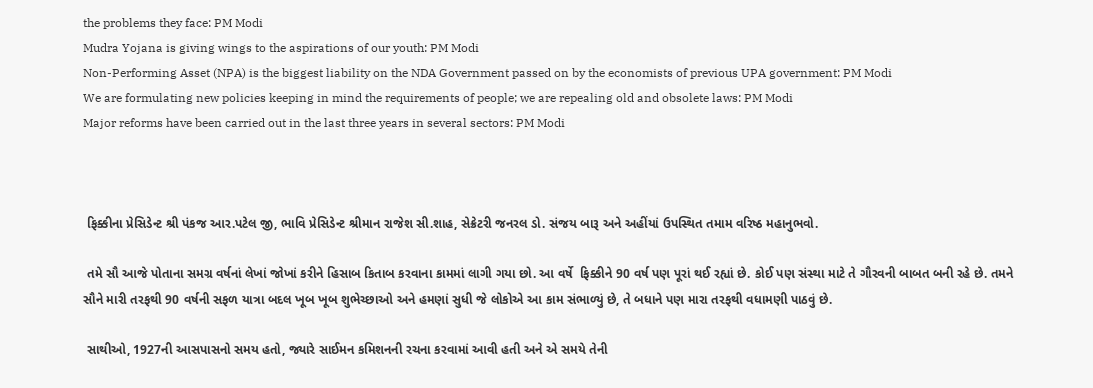the problems they face: PM Modi
Mudra Yojana is giving wings to the aspirations of our youth: PM Modi
Non-Performing Asset (NPA) is the biggest liability on the NDA Government passed on by the economists of previous UPA government: PM Modi
We are formulating new policies keeping in mind the requirements of people; we are repealing old and obsolete laws: PM Modi
Major reforms have been carried out in the last three years in several sectors: PM Modi



 ફિક્કીના પ્રેસિડેન્ટ શ્રી પંકજ આર.પટેલ જી, ભાવિ પ્રેસિડેન્ટ શ્રીમાન રાજેશ સી.શાહ, સેક્રેટરી જનરલ ડો. સંજય બારૂ અને અહીંયાં ઉપસ્થિત તમામ વરિષ્ઠ મહાનુભવો.

 તમે સૌ આજે પોતાના સમગ્ર વર્ષનાં લેખાં જોખાં કરીને હિસાબ કિતાબ કરવાના કામમાં લાગી ગયા છો. આ વર્ષે  ફિક્કીને 90 વર્ષ પણ પૂરાં થઈ રહ્યાં છે. કોઈ પણ સંસ્થા માટે તે ગૌરવની બાબત બની રહે છે. તમને સૌને મારી તરફથી 90 વર્ષની સફળ યાત્રા બદલ ખૂબ ખૂબ શુભેચ્છાઓ અને હમણાં સુધી જે લોકોએ આ કામ સંભાળ્યું છે, તે બધાને પણ મારા તરફથી વધામણી પાઠવું છે.

 સાથીઓ, 1927ની આસપાસનો સમય હતો, જ્યારે સાઈમન કમિશનની રચના કરવામાં આવી હતી અને એ સમયે તેની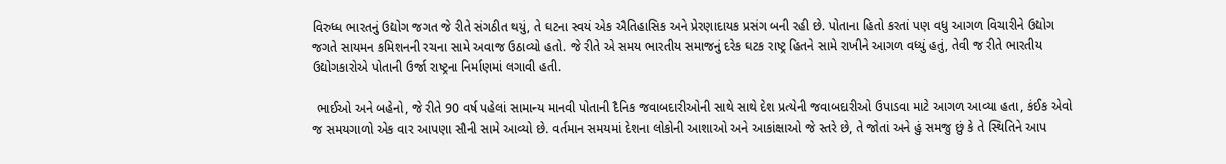વિરુધ્ધ ભારતનું ઉદ્યોગ જગત જે રીતે સંગઠીત થયું, તે ઘટના સ્વયં એક ઐતિહાસિક અને પ્રેરણાદાયક પ્રસંગ બની રહી છે. પોતાના હિતો કરતાં પણ વધુ આગળ વિચારીને ઉદ્યોગ જગતે સાયમન કમિશનની રચના સામે અવાજ ઉઠાવ્યો હતો. જે રીતે એ સમય ભારતીય સમાજનું દરેક ઘટક રાષ્ટ્ર હિતને સામે રાખીને આગળ વધ્યું હતું, તેવી જ રીતે ભારતીય ઉદ્યોગકારોએ પોતાની ઉર્જા રાષ્ટ્રના નિર્માણમાં લગાવી હતી.

 ભાઈઓ અને બહેનો, જે રીતે 90 વર્ષ પહેલાં સામાન્ય માનવી પોતાની દૈનિક જવાબદારીઓની સાથે સાથે દેશ પ્રત્યેની જવાબદારીઓ ઉપાડવા માટે આગળ આવ્યા હતા, કંઈક એવો જ સમયગાળો એક વાર આપણા સૌની સામે આવ્યો છે. વર્તમાન સમયમાં દેશના લોકોની આશાઓ અને આકાંક્ષાઓ જે સ્તરે છે, તે જોતાં અને હું સમજુ છું કે તે સ્થિતિને આપ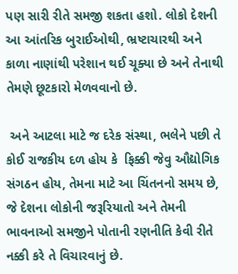પણ સારી રીતે સમજી શકતા હશો. લોકો દેશની આ આંતરિક બુરાઈઓથી, ભ્રષ્ટાચારથી અને કાળા નાણાંથી પરેશાન થઈ ચૂક્યા છે અને તેનાથી તેમણે છૂટકારો મેળવવાનો છે.

 અને આટલા માટે જ દરેક સંસ્થા, ભલેને પછી તે કોઈ રાજકીય દળ હોય કે  ફિક્કી જેવુ ઔદ્યોગિક સંગઠન હોય, તેમના માટે આ ચિંતનનો સમય છે, જે દેશના લોકોની જરૂરિયાતો અને તેમની ભાવનાઓ સમજીને પોતાની રણનીતિ કેવી રીતે નક્કી કરે તે વિચારવાનું છે.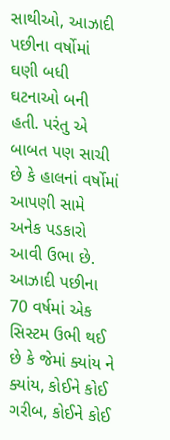સાથીઓ, આઝાદી પછીના વર્ષોમાં ઘણી બધી ઘટનાઓ બની હતી. પરંતુ એ બાબત પણ સાચી છે કે હાલનાં વર્ષોમાં આપણી સામે અનેક પડકારો આવી ઉભા છે. આઝાદી પછીના 70 વર્ષમાં એક સિસ્ટમ ઉભી થઈ છે કે જેમાં ક્યાંય ને ક્યાંય, કોઈને કોઈ ગરીબ, કોઈને કોઈ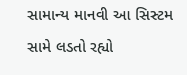સામાન્ય માનવી આ સિસ્ટમ સામે લડતો રહ્યો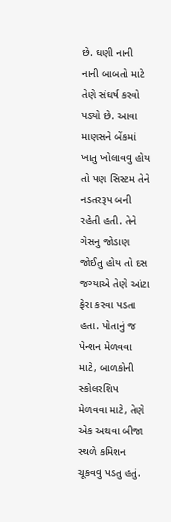છે. ઘણી નાની નાની બાબતો માટે તેણે સંઘર્ષ કરવો પડ્યો છે. આવા માણસને બેંકમાં ખાતુ ખોલાવવુ હોય તો પણ સિસ્ટમ તેને નડતરરૂપ બની રહેતી હતી. તેને ગેસનુ જોડાણ જોઈતુ હોય તો દસ જગ્યાએ તેણે આંટા ફેરા કરવા પડતા હતા. પોતાનું જ પેન્શન મેળવવા માટે, બાળકોની સ્કોલરશિપ મેળવવા માટે, તેણે એક અથવા બીજા સ્થળે કમિશન ચૂકવવુ પડતુ હતું.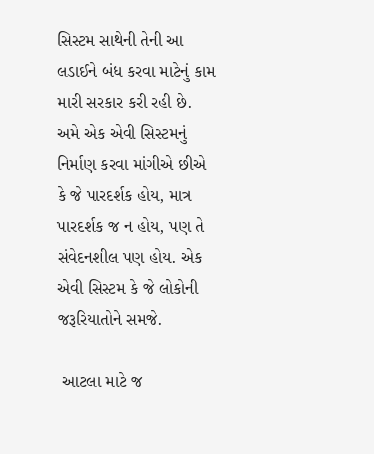સિસ્ટમ સાથેની તેની આ લડાઈને બંધ કરવા માટેનું કામ મારી સરકાર કરી રહી છે. અમે એક એવી સિસ્ટમનું નિર્માણ કરવા માંગીએ છીએ કે જે પારદર્શક હોય, માત્ર પારદર્શક જ ન હોય, પણ તે સંવેદનશીલ પણ હોય. એક એવી સિસ્ટમ કે જે લોકોની જરૂરિયાતોને સમજે.

 આટલા માટે જ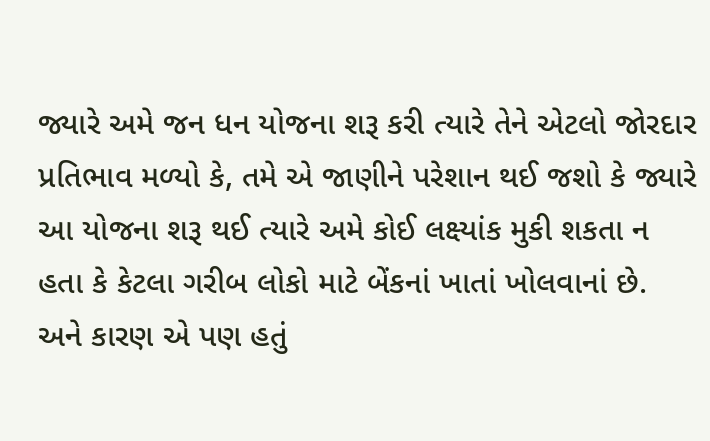જ્યારે અમે જન ધન યોજના શરૂ કરી ત્યારે તેને એટલો જોરદાર પ્રતિભાવ મળ્યો કે, તમે એ જાણીને પરેશાન થઈ જશો કે જ્યારે આ યોજના શરૂ થઈ ત્યારે અમે કોઈ લક્ષ્યાંક મુકી શકતા ન હતા કે કેટલા ગરીબ લોકો માટે બેંકનાં ખાતાં ખોલવાનાં છે. અને કારણ એ પણ હતું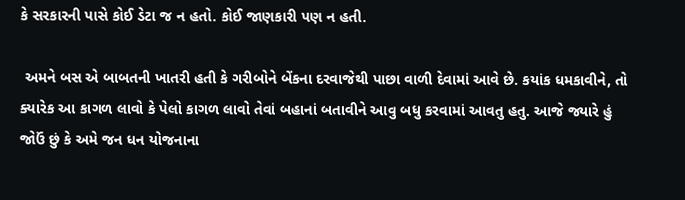કે સરકારની પાસે કોઈ ડેટા જ ન હતો. કોઈ જાણકારી પણ ન હતી.

 અમને બસ એ બાબતની ખાતરી હતી કે ગરીબોને બેંકના દરવાજેથી પાછા વાળી દેવામાં આવે છે. કયાંક ધમકાવીને, તો ક્યારેક આ કાગળ લાવો કે પેલો કાગળ લાવો તેવાં બહાનાં બતાવીને આવુ બધુ કરવામાં આવતુ હતુ. આજે જ્યારે હું જોઉં છું કે અમે જન ધન યોજનાના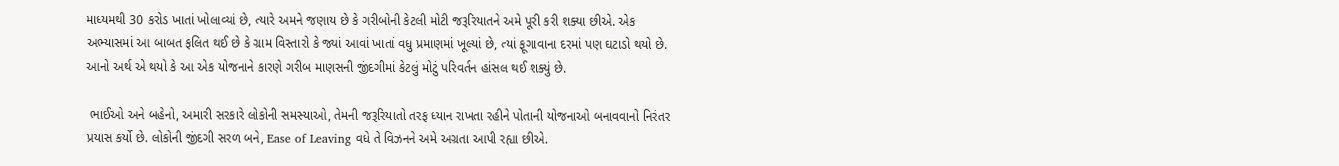માધ્યમથી 30 કરોડ ખાતાં ખોલાવ્યાં છે, ત્યારે અમને જણાય છે કે ગરીબોની કેટલી મોટી જરૂરિયાતને અમે પૂરી કરી શક્યા છીએ. એક અભ્યાસમાં આ બાબત ફલિત થઈ છે કે ગ્રામ વિસ્તારો કે જ્યાં આવાં ખાતાં વધુ પ્રમાણમાં ખૂલ્યાં છે, ત્યાં ફૂગાવાના દરમાં પણ ઘટાડો થયો છે. આનો અર્થ એ થયો કે આ એક યોજનાને કારણે ગરીબ માણસની જીંદગીમાં કેટલું મોટું પરિવર્તન હાંસલ થઈ શક્યું છે.

 ભાઈઓ અને બહેનો, અમારી સરકારે લોકોની સમસ્યાઓ, તેમની જરૂરિયાતો તરફ ધ્યાન રાખતા રહીને પોતાની યોજનાઓ બનાવવાનો નિરંતર પ્રયાસ કર્યો છે. લોકોની જીંદગી સરળ બને, Ease of Leaving વધે તે વિઝનને અમે અગ્રતા આપી રહ્યા છીએ.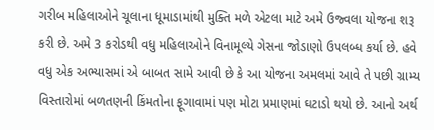ગરીબ મહિલાઓને ચૂલાના ધૂમાડામાંથી મુક્તિ મળે એટલા માટે અમે ઉજ્વલા યોજના શરૂ કરી છે. અમે 3 કરોડથી વધુ મહિલાઓને વિનામૂલ્યે ગેસના જોડાણો ઉપલબ્ધ કર્યા છે. હવે વધુ એક અભ્યાસમાં એ બાબત સામે આવી છે કે આ યોજના અમલમાં આવે તે પછી ગ્રામ્ય વિસ્તારોમાં બળતણની કિંમતોના ફૂગાવામાં પણ મોટા પ્રમાણમાં ઘટાડો થયો છે. આનો અર્થ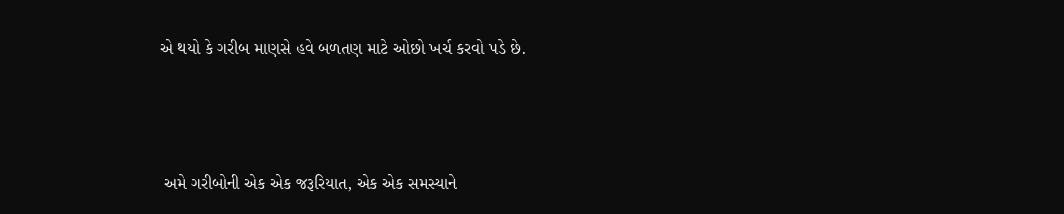એ થયો કે ગરીબ માણસે હવે બળતણ માટે ઓછો ખર્ચ કરવો પડે છે.



 અમે ગરીબોની એક એક જરૂરિયાત, એક એક સમસ્યાને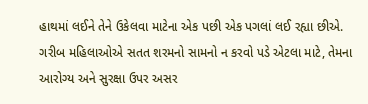હાથમાં લઈને તેને ઉકેલવા માટેના એક પછી એક પગલાં લઈ રહ્યા છીએ. ગરીબ મહિલાઓએ સતત શરમનો સામનો ન કરવો પડે એટલા માટે, તેમના આરોગ્ય અને સુરક્ષા ઉપર અસર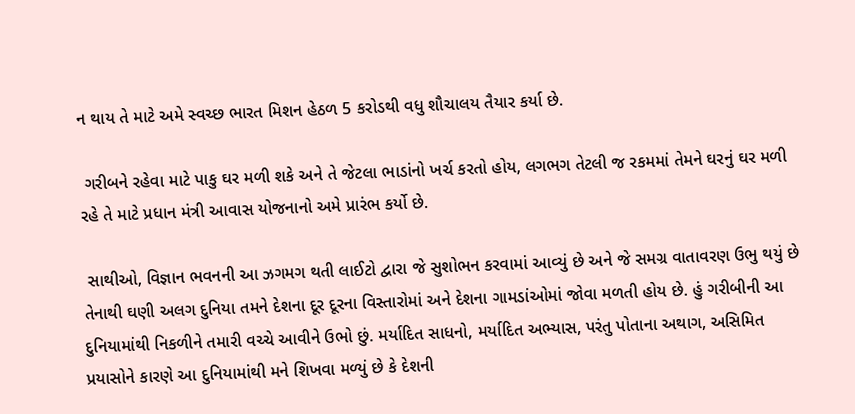ન થાય તે માટે અમે સ્વચ્છ ભારત મિશન હેઠળ 5 કરોડથી વધુ શૌચાલય તૈયાર કર્યા છે.

 ગરીબને રહેવા માટે પાકુ ઘર મળી શકે અને તે જેટલા ભાડાંનો ખર્ચ કરતો હોય, લગભગ તેટલી જ રકમમાં તેમને ઘરનું ઘર મળી રહે તે માટે પ્રધાન મંત્રી આવાસ યોજનાનો અમે પ્રારંભ કર્યો છે.

 સાથીઓ, વિજ્ઞાન ભવનની આ ઝગમગ થતી લાઈટો દ્વારા જે સુશોભન કરવામાં આવ્યું છે અને જે સમગ્ર વાતાવરણ ઉભુ થયું છે તેનાથી ઘણી અલગ દુનિયા તમને દેશના દૂર દૂરના વિસ્તારોમાં અને દેશના ગામડાંઓમાં જોવા મળતી હોય છે. હું ગરીબીની આ દુનિયામાંથી નિકળીને તમારી વચ્ચે આવીને ઉભો છું. મર્યાદિત સાધનો, મર્યાદિત અભ્યાસ, પરંતુ પોતાના અથાગ, અસિમિત પ્રયાસોને કારણે આ દુનિયામાંથી મને શિખવા મળ્યું છે કે દેશની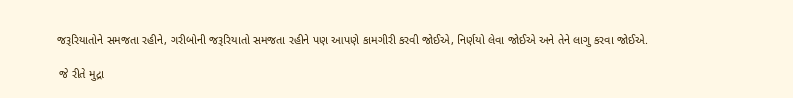જરૂરિયાતોને સમજતા રહીને, ગરીબોની જરૂરિયાતો સમજતા રહીને પણ આપણે કામગીરી કરવી જોઈએ, નિર્ણયો લેવા જોઈએ અને તેને લાગુ કરવા જોઈએ.

 જે રીતે મુદ્રા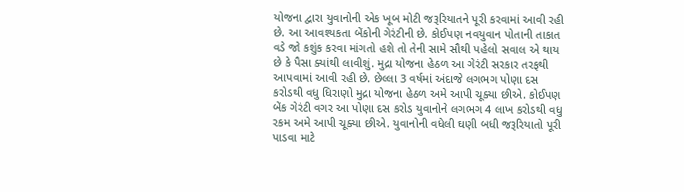યોજના દ્વારા યુવાનોની એક ખૂબ મોટી જરૂરિયાતને પૂરી કરવામાં આવી રહી છે. આ આવશ્યકતા બેંકોની ગેરંટીની છે. કોઈપણ નવયુવાન પોતાની તાકાત વડે જો કશુંક કરવા માંગતો હશે તો તેની સામે સૌથી પહેલો સવાલ એ થાય છે કે પૈસા ક્યાંથી લાવીશું. મુદ્રા યોજના હેઠળ આ ગેરંટી સરકાર તરફથી આપવામાં આવી રહી છે. છેલ્લા 3 વર્ષમાં અંદાજે લગભગ પોણા દસ કરોડથી વધુ ધિરાણો મુદ્રા યોજના હેઠળ અમે આપી ચૂક્યા છીએ. કોઈપણ બેંક ગેરંટી વગર આ પોણા દસ કરોડ યુવાનોને લગભગ 4 લાખ કરોડથી વધુ રકમ અમે આપી ચૂક્યા છીએ. યુવાનોની વધેલી ઘણી બધી જરૂરિયાતો પૂરી પાડવા માટે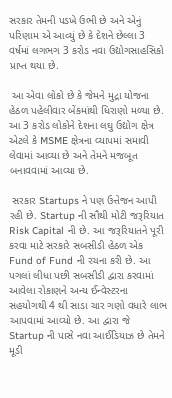સરકાર તેમની પડખે ઉભી છે અને એનું પરિણામ એ આવ્યું છે કે દેશને છેલ્લા 3 વર્ષમાં લગભગ 3 કરોડ નવા ઉદ્યોગસાહસિકો પ્રાપ્ત થયા છે.

 આ એવા લોકો છે કે જેમને મુદ્રા યોજના હેઠળ પહેલીવાર બેંકમાંથી ધિરાણો મળ્યા છે. આ 3 કરોડ લોકોને દેશના લઘુ ઉદ્યોગ ક્ષેત્ર એટલે કે MSME ક્ષેત્રના વ્યાપમાં સમાવી લેવામાં આવ્યા છે અને તેમને મજબૂત બનાવવામાં આવ્યા છે.

 સરકાર Startups ને પણ ઉત્તેજન આપી રહી છે. Startup ની સૌથી મોટી જરૂરિયાત Risk Capital ની છે. આ જરૂરિયાતને પૂરી કરવા માટે સરકારે સબસીડી હેઠળ એક Fund of Fund ની રચના કરી છે. આ પગલાં લીધા પછી સબસીડી દ્વારા કરવામાં આવેલા રોકાણને અન્ય ઈન્વેસ્ટરના સહયોગથી 4 થી સાડા ચાર ગણો વધારે લાભ આપવામાં આવ્યો છે. આ દ્વારા જે Startup ની પાસે નવા આઈડિયાઝ છે તેમને મૂડી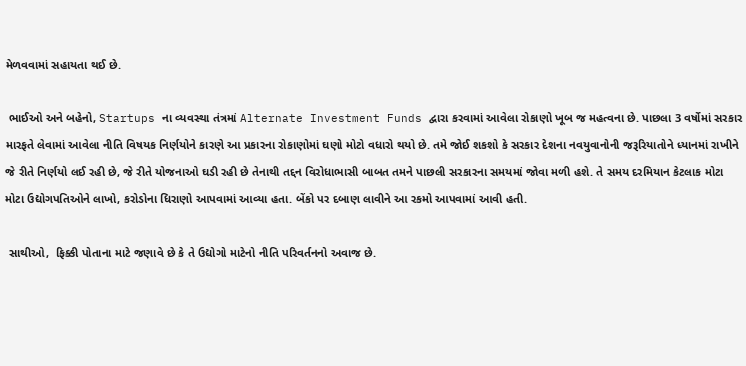મેળવવામાં સહાયતા થઈ છે.

 ભાઈઓ અને બહેનો, Startups ના વ્યવસ્થા તંત્રમાં Alternate Investment Funds દ્વારા કરવામાં આવેલા રોકાણો ખૂબ જ મહત્વના છે. પાછલા 3 વર્ષોમાં સરકાર મારફતે લેવામાં આવેલા નીતિ વિષયક નિર્ણયોને કારણે આ પ્રકારના રોકાણોમાં ઘણો મોટો વધારો થયો છે. તમે જોઈ શકશો કે સરકાર દેશના નવયુવાનોની જરૂરિયાતોને ધ્યાનમાં રાખીને જે રીતે નિર્ણયો લઈ રહી છે, જે રીતે યોજનાઓ ઘડી રહી છે તેનાથી તદ્દન વિરોધાભાસી બાબત તમને પાછલી સરકારના સમયમાં જોવા મળી હશે. તે સમય દરમિયાન કેટલાક મોટા મોટા ઉદ્યોગપતિઓને લાખો, કરોડોના ધિરાણો આપવામાં આવ્યા હતા. બેંકો પર દબાણ લાવીને આ રકમો આપવામાં આવી હતી.

 સાથીઓ,  ફિક્કી પોતાના માટે જણાવે છે કે તે ઉદ્યોગો માટેનો નીતિ પરિવર્તનનો અવાજ છે.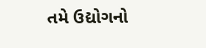તમે ઉદ્યોગનો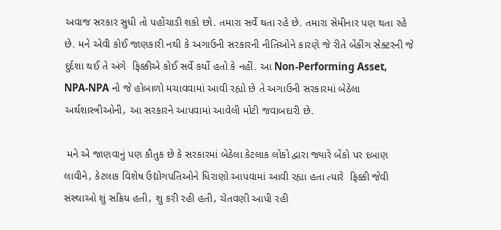અવાજ સરકાર સુધી તો પહોંચાડી શકો છો. તમારા સર્વે થતા રહે છે. તમારા સેમીનાર પણ થતા રહે છે. મને એવી કોઈ જાણકારી નથી કે અગાઉની સરકારની નીતિઓને કારણે જે રીતે બેંકીંગ સેક્ટરની જે દુર્દશા થઈ તે અંગે  ફિક્કીએ કોઈ સર્વે કર્યો હતો કે નહીં. આ Non-Performing Asset, NPA-NPA નો જે હોબાળો મચાવવામાં આવી રહ્યો છે તે અગાઉની સરકારમાં બેઠેલા અર્થશાસ્ત્રીઓની, આ સરકારને આપવામાં આવેલી મોટી જવાબદારી છે.

 મને એ જાણવાનું પણ કૌતુક છે કે સરકારમાં બેઠેલા કેટલાક લોકો દ્વારા જ્યારે બેંકો પર દબાણ લાવીને, કેટલાક વિશેષ ઉદ્યોગપતિઓને ધિરાણો આપવામાં આવી રહ્યા હતા ત્યારે  ફિક્કી જેવી સંસ્થાઓ શું સક્રિય હતી, શુ કરી રહી હતી, ચેતવણી આપી રહી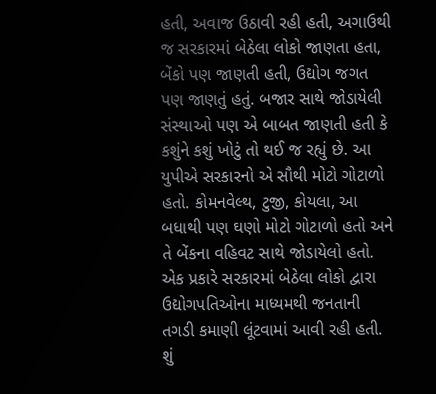હતી, અવાજ ઉઠાવી રહી હતી, અગાઉથી જ સરકારમાં બેઠેલા લોકો જાણતા હતા, બેંકો પણ જાણતી હતી, ઉદ્યોગ જગત પણ જાણતું હતું. બજાર સાથે જોડાયેલી સંસ્થાઓ પણ એ બાબત જાણતી હતી કે કશુંને કશું ખોટું તો થઈ જ રહ્યું છે. આ યુપીએ સરકારનો એ સૌથી મોટો ગોટાળો હતો. કોમનવેલ્થ, ટુજી, કોયલા, આ બધાથી પણ ઘણો મોટો ગોટાળો હતો અને તે બેંકના વહિવટ સાથે જોડાયેલો હતો. એક પ્રકારે સરકારમાં બેઠેલા લોકો દ્વારા ઉદ્યોગપતિઓના માધ્યમથી જનતાની તગડી કમાણી લૂંટવામાં આવી રહી હતી. શું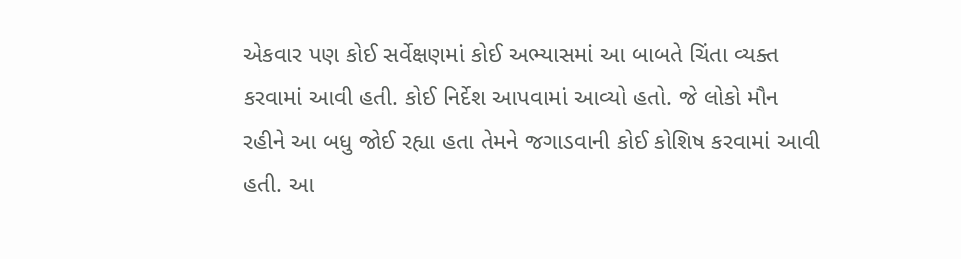એકવાર પણ કોઈ સર્વેક્ષણમાં કોઈ અભ્યાસમાં આ બાબતે ચિંતા વ્યક્ત કરવામાં આવી હતી. કોઈ નિર્દેશ આપવામાં આવ્યો હતો. જે લોકો મૌન રહીને આ બધુ જોઈ રહ્યા હતા તેમને જગાડવાની કોઈ કોશિષ કરવામાં આવી હતી. આ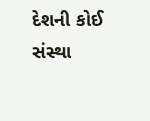દેશની કોઈ સંસ્થા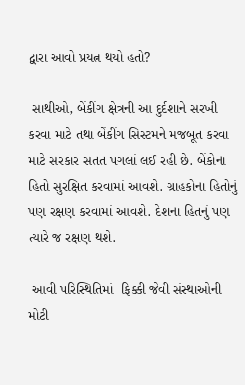દ્વારા આવો પ્રયત્ન થયો હતો?

 સાથીઓ, બેંકીંગ ક્ષેત્રની આ દુર્દશાને સરખી કરવા માટે તથા બેંકીંગ સિસ્ટમને મજબૂત કરવા માટે સરકાર સતત પગલાં લઈ રહી છે. બેંકોના હિતો સુરક્ષિત કરવામાં આવશે. ગ્રાહકોના હિતોનું પણ રક્ષણ કરવામાં આવશે. દેશના હિતનું પણ ત્યારે જ રક્ષણ થશે.

 આવી પરિસ્થિતિમાં  ફિક્કી જેવી સંસ્થાઓની મોટી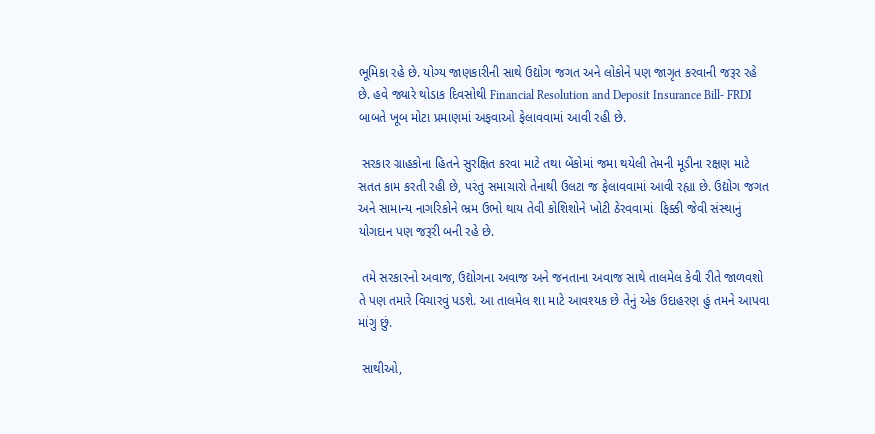ભૂમિકા રહે છે. યોગ્ય જાણકારીની સાથે ઉદ્યોગ જગત અને લોકોને પણ જાગૃત કરવાની જરૂર રહે છે. હવે જ્યારે થોડાક દિવસોથી Financial Resolution and Deposit Insurance Bill- FRDI બાબતે ખૂબ મોટા પ્રમાણમાં અફવાઓ ફેલાવવામાં આવી રહી છે.

 સરકાર ગ્રાહકોના હિતને સુરક્ષિત કરવા માટે તથા બેંકોમાં જમા થયેલી તેમની મૂડીના રક્ષણ માટે સતત કામ કરતી રહી છે, પરંતુ સમાચારો તેનાથી ઉલટા જ ફેલાવવામાં આવી રહ્યા છે. ઉદ્યોગ જગત અને સામાન્ય નાગરિકોને ભ્રમ ઉભો થાય તેવી કોશિશોને ખોટી ઠેરવવામાં  ફિક્કી જેવી સંસ્થાનું યોગદાન પણ જરૂરી બની રહે છે.

 તમે સરકારનો અવાજ, ઉદ્યોગના અવાજ અને જનતાના અવાજ સાથે તાલમેલ કેવી રીતે જાળવશો તે પણ તમારે વિચારવું પડશે. આ તાલમેલ શા માટે આવશ્યક છે તેનું એક ઉદાહરણ હું તમને આપવા માંગુ છું.

 સાથીઓ,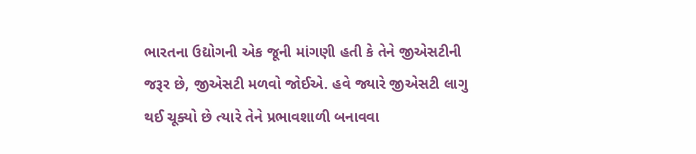ભારતના ઉદ્યોગની એક જૂની માંગણી હતી કે તેને જીએસટીની જરૂર છે, જીએસટી મળવો જોઈએ. હવે જ્યારે જીએસટી લાગુ થઈ ચૂક્યો છે ત્યારે તેને પ્રભાવશાળી બનાવવા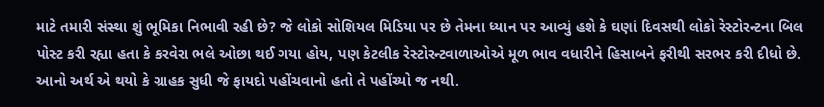માટે તમારી સંસ્થા શું ભૂમિકા નિભાવી રહી છે? જે લોકો સોશિયલ મિડિયા પર છે તેમના ધ્યાન પર આવ્યું હશે કે ઘણાં દિવસથી લોકો રેસ્ટોરન્ટના બિલ પોસ્ટ કરી રહ્યા હતા કે કરવેરા ભલે ઓછા થઈ ગયા હોય, પણ કેટલીક રેસ્ટોરન્ટવાળાઓએ મૂળ ભાવ વધારીને હિસાબને ફરીથી સરભર કરી દીધો છે. આનો અર્થ એ થયો કે ગ્રાહક સુધી જે ફાયદો પહોંચવાનો હતો તે પહોંચ્યો જ નથી.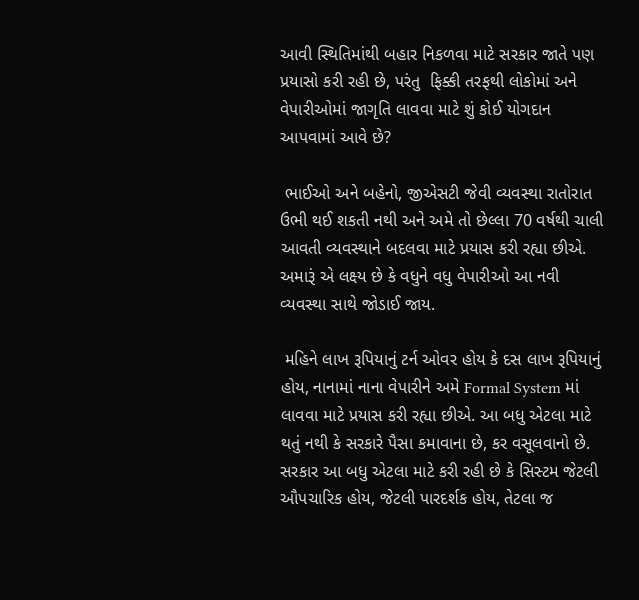આવી સ્થિતિમાંથી બહાર નિકળવા માટે સરકાર જાતે પણ પ્રયાસો કરી રહી છે, પરંતુ  ફિક્કી તરફથી લોકોમાં અને વેપારીઓમાં જાગૃતિ લાવવા માટે શું કોઈ યોગદાન આપવામાં આવે છે?

 ભાઈઓ અને બહેનો, જીએસટી જેવી વ્યવસ્થા રાતોરાત ઉભી થઈ શકતી નથી અને અમે તો છેલ્લા 70 વર્ષથી ચાલી આવતી વ્યવસ્થાને બદલવા માટે પ્રયાસ કરી રહ્યા છીએ. અમારૂં એ લક્ષ્ય છે કે વધુને વધુ વેપારીઓ આ નવી વ્યવસ્થા સાથે જોડાઈ જાય.

 મહિને લાખ રૂપિયાનું ટર્ન ઓવર હોય કે દસ લાખ રૂપિયાનું હોય, નાનામાં નાના વેપારીને અમે Formal System માં લાવવા માટે પ્રયાસ કરી રહ્યા છીએ. આ બધુ એટલા માટે થતું નથી કે સરકારે પૈસા કમાવાના છે, કર વસૂલવાનો છે. સરકાર આ બધુ એટલા માટે કરી રહી છે કે સિસ્ટમ જેટલી ઔપચારિક હોય, જેટલી પારદર્શક હોય, તેટલા જ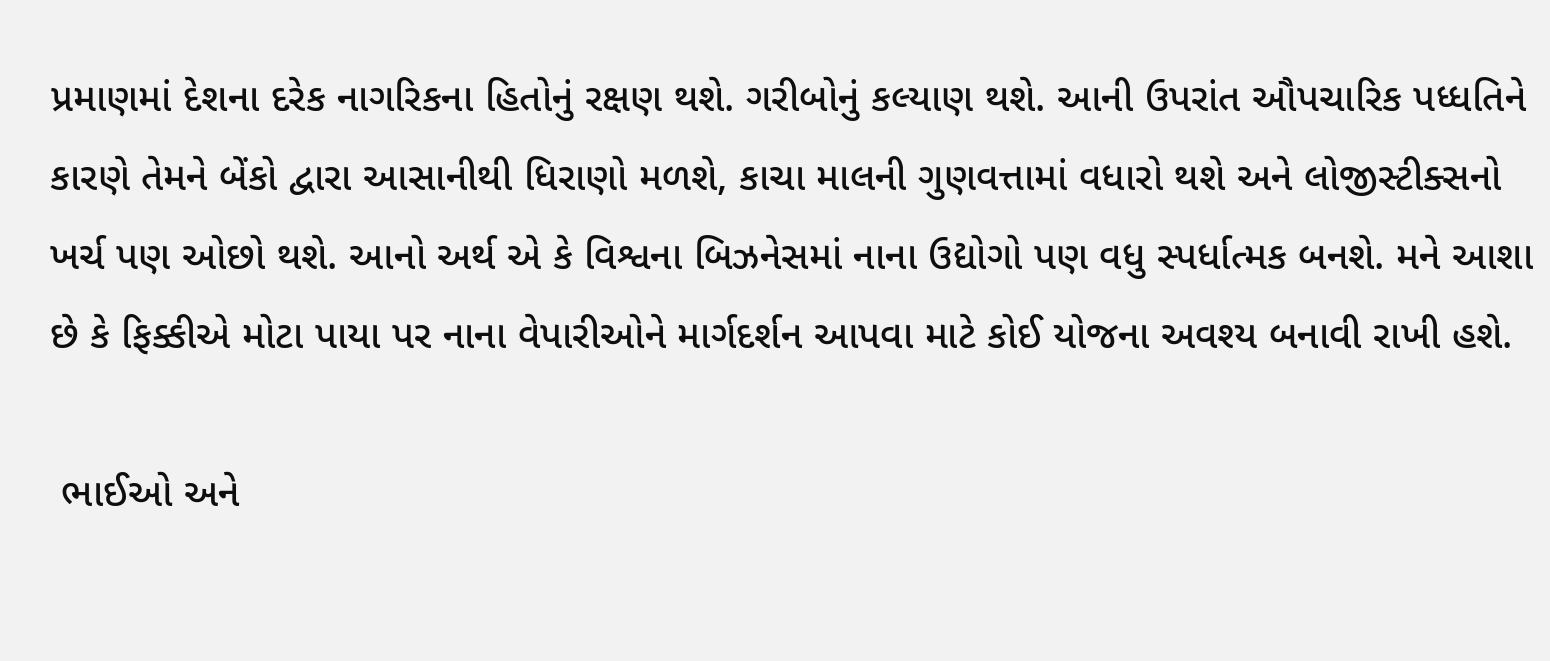પ્રમાણમાં દેશના દરેક નાગરિકના હિતોનું રક્ષણ થશે. ગરીબોનું કલ્યાણ થશે. આની ઉપરાંત ઔપચારિક પધ્ધતિને કારણે તેમને બેંકો દ્વારા આસાનીથી ધિરાણો મળશે, કાચા માલની ગુણવત્તામાં વધારો થશે અને લોજીસ્ટીક્સનો ખર્ચ પણ ઓછો થશે. આનો અર્થ એ કે વિશ્વના બિઝનેસમાં નાના ઉદ્યોગો પણ વધુ સ્પર્ધાત્મક બનશે. મને આશા છે કે ફિક્કીએ મોટા પાયા પર નાના વેપારીઓને માર્ગદર્શન આપવા માટે કોઈ યોજના અવશ્ય બનાવી રાખી હશે.

 ભાઈઓ અને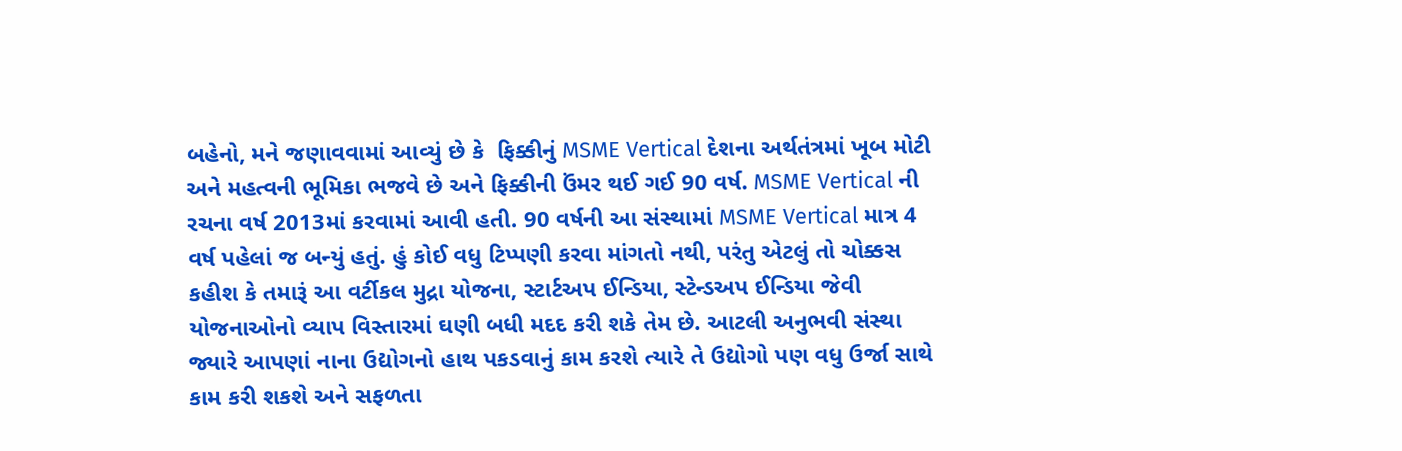બહેનો, મને જણાવવામાં આવ્યું છે કે  ફિક્કીનું MSME Vertical દેશના અર્થતંત્રમાં ખૂબ મોટી અને મહત્વની ભૂમિકા ભજવે છે અને ફિક્કીની ઉંમર થઈ ગઈ 90 વર્ષ. MSME Vertical ની રચના વર્ષ 2013માં કરવામાં આવી હતી. 90 વર્ષની આ સંસ્થામાં MSME Vertical માત્ર 4 વર્ષ પહેલાં જ બન્યું હતું. હું કોઈ વધુ ટિપ્પણી કરવા માંગતો નથી, પરંતુ એટલું તો ચોક્કસ કહીશ કે તમારૂં આ વર્ટીકલ મુદ્રા યોજના, સ્ટાર્ટઅપ ઈન્ડિયા, સ્ટેન્ડઅપ ઈન્ડિયા જેવી યોજનાઓનો વ્યાપ વિસ્તારમાં ઘણી બધી મદદ કરી શકે તેમ છે. આટલી અનુભવી સંસ્થા જ્યારે આપણાં નાના ઉદ્યોગનો હાથ પકડવાનું કામ કરશે ત્યારે તે ઉદ્યોગો પણ વધુ ઉર્જા સાથે કામ કરી શકશે અને સફળતા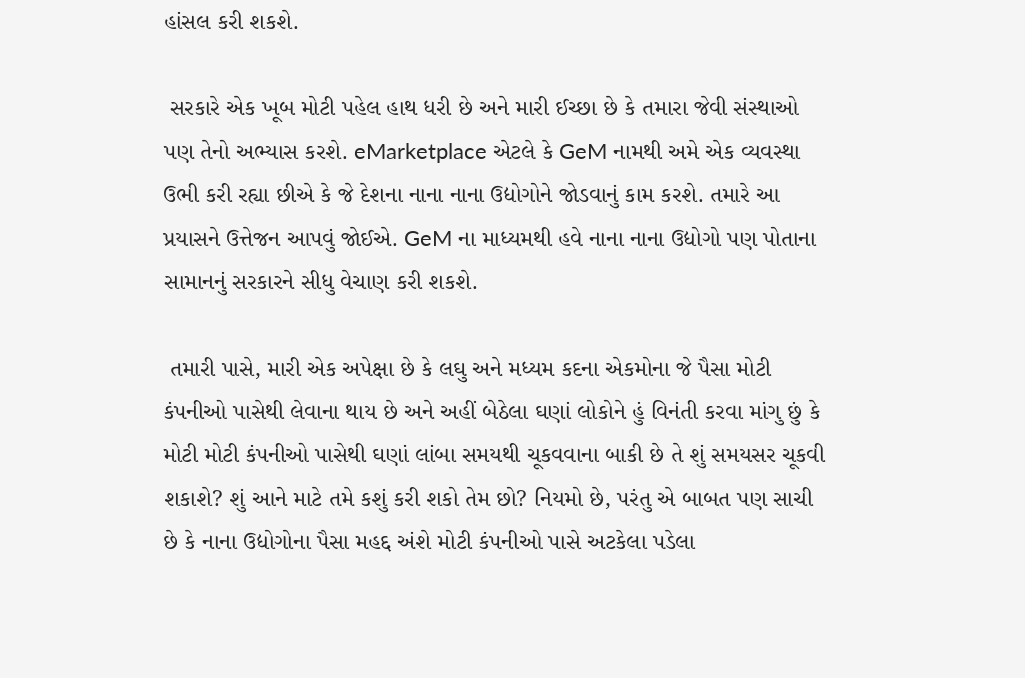હાંસલ કરી શકશે.

 સરકારે એક ખૂબ મોટી પહેલ હાથ ધરી છે અને મારી ઈચ્છા છે કે તમારા જેવી સંસ્થાઓ પણ તેનો અભ્યાસ કરશે. eMarketplace એટલે કે GeM નામથી અમે એક વ્યવસ્થા ઉભી કરી રહ્યા છીએ કે જે દેશના નાના નાના ઉદ્યોગોને જોડવાનું કામ કરશે. તમારે આ પ્રયાસને ઉત્તેજન આપવું જોઈએ. GeM ના માધ્યમથી હવે નાના નાના ઉદ્યોગો પણ પોતાના સામાનનું સરકારને સીધુ વેચાણ કરી શકશે.

 તમારી પાસે, મારી એક અપેક્ષા છે કે લઘુ અને મધ્યમ કદના એકમોના જે પૈસા મોટી કંપનીઓ પાસેથી લેવાના થાય છે અને અહીં બેઠેલા ઘણાં લોકોને હું વિનંતી કરવા માંગુ છું કે મોટી મોટી કંપનીઓ પાસેથી ઘણાં લાંબા સમયથી ચૂકવવાના બાકી છે તે શું સમયસર ચૂકવી શકાશે? શું આને માટે તમે કશું કરી શકો તેમ છો? નિયમો છે, પરંતુ એ બાબત પણ સાચી છે કે નાના ઉદ્યોગોના પૈસા મહદ્દ અંશે મોટી કંપનીઓ પાસે અટકેલા પડેલા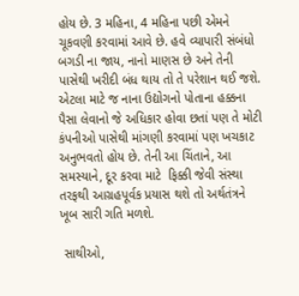હોય છે. 3 મહિના, 4 મહિના પછી એમને ચૂકવણી કરવામાં આવે છે. હવે વ્યાપારી સંબંધો બગડી ના જાય, નાનો માણસ છે અને તેની પાસેથી ખરીદી બંધ થાય તો તે પરેશાન થઈ જશે. એટલા માટે જ નાના ઉદ્યોગનો પોતાના હક્કના પૈસા લેવાનો જે અધિકાર હોવા છતાં પણ તે મોટી કંપનીઓ પાસેથી માંગણી કરવામાં પણ ખચકાટ અનુભવતો હોય છે. તેની આ ચિંતાને, આ સમસ્યાને, દૂર કરવા માટે  ફિક્કી જેવી સંસ્થા તરફથી આગ્રહપૂર્વક પ્રયાસ થશે તો અર્થતંત્રને ખૂબ સારી ગતિ મળશે.

 સાથીઓ,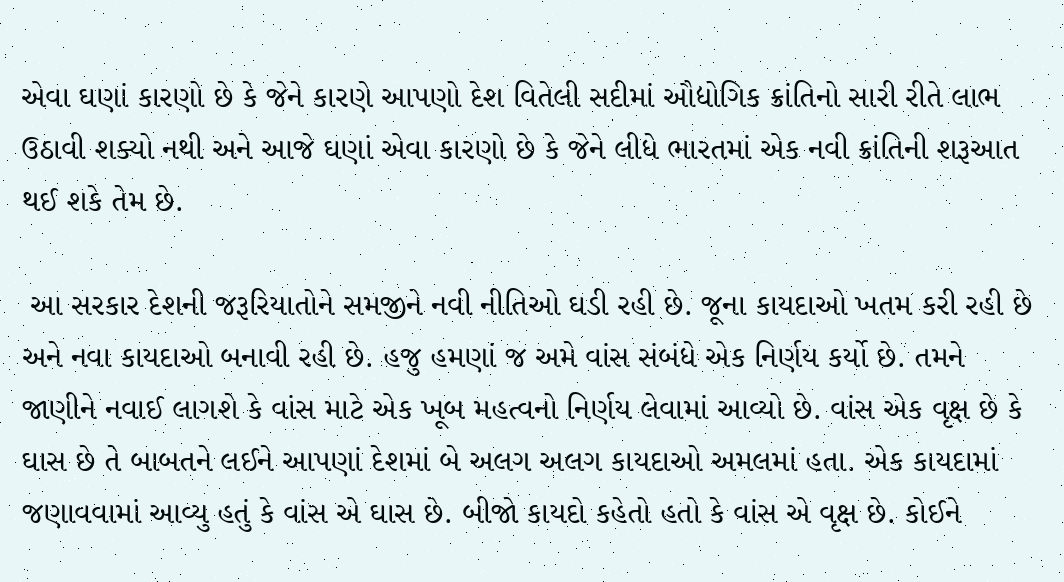એવા ઘણાં કારણો છે કે જેને કારણે આપણો દેશ વિતેલી સદીમાં ઔદ્યોગિક ક્રાંતિનો સારી રીતે લાભ ઉઠાવી શક્યો નથી અને આજે ઘણાં એવા કારણો છે કે જેને લીધે ભારતમાં એક નવી ક્રાંતિની શરૂઆત થઈ શકે તેમ છે.

 આ સરકાર દેશની જરૂરિયાતોને સમજીને નવી નીતિઓ ઘડી રહી છે. જૂના કાયદાઓ ખતમ કરી રહી છે અને નવા કાયદાઓ બનાવી રહી છે. હજુ હમણાં જ અમે વાંસ સંબંધે એક નિર્ણય કર્યો છે. તમને જાણીને નવાઈ લાગશે કે વાંસ માટે એક ખૂબ મહત્વનો નિર્ણય લેવામાં આવ્યો છે. વાંસ એક વૃક્ષ છે કે ઘાસ છે તે બાબતને લઈને આપણાં દેશમાં બે અલગ અલગ કાયદાઓ અમલમાં હતા. એક કાયદામાં જણાવવામાં આવ્યુ હતું કે વાંસ એ ઘાસ છે. બીજો કાયદો કહેતો હતો કે વાંસ એ વૃક્ષ છે. કોઈને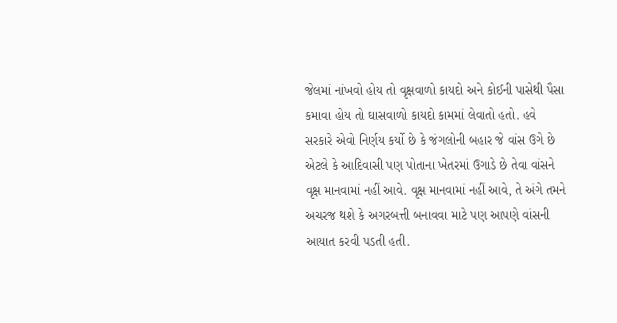જેલમાં નાંખવો હોય તો વૃક્ષવાળો કાયદો અને કોઈની પાસેથી પૈસા કમાવા હોય તો ઘાસવાળો કાયદો કામમાં લેવાતો હતો. હવે સરકારે એવો નિર્ણય કર્યો છે કે જંગલોની બહાર જે વાંસ ઉગે છે એટલે કે આદિવાસી પણ પોતાના ખેતરમાં ઉગાડે છે તેવા વાંસને વૃક્ષ માનવામાં નહીં આવે. વૃક્ષ માનવામાં નહીં આવે, તે અંગે તમને અચરજ થશે કે અગરબત્તી બનાવવા માટે પણ આપણે વાંસની આયાત કરવી પડતી હતી.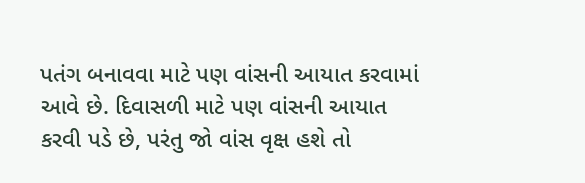પતંગ બનાવવા માટે પણ વાંસની આયાત કરવામાં આવે છે. દિવાસળી માટે પણ વાંસની આયાત કરવી પડે છે, પરંતુ જો વાંસ વૃક્ષ હશે તો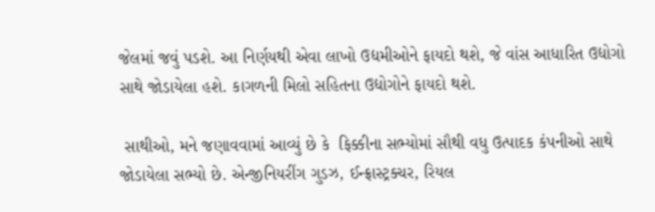જેલમાં જવું પડશે. આ નિર્ણયથી એવા લાખો ઉદ્યમીઓને ફાયદો થશે, જે વાંસ આધારિત ઉદ્યોગો સાથે જોડાયેલા હશે. કાગળની મિલો સહિતના ઉદ્યોગોને ફાયદો થશે.

 સાથીઓ, મને જણાવવામાં આવ્યું છે કે  ફિક્કીના સભ્યોમાં સૌથી વધુ ઉત્પાદક કંપનીઓ સાથે જોડાયેલા સભ્યો છે. એન્જીનિયરીંગ ગુડઝ, ઈન્ફ્રાસ્ટ્રક્ચર, રિયલ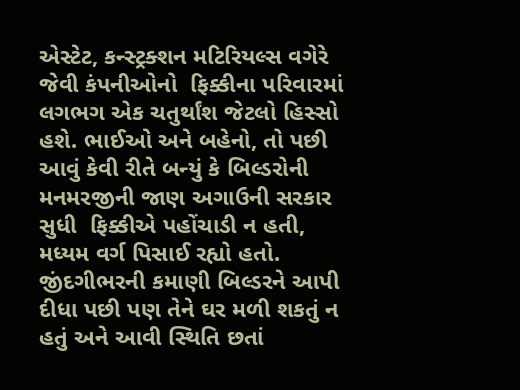એસ્ટેટ, કન્સ્ટ્રક્શન મટિરિયલ્સ વગેરે જેવી કંપનીઓનો  ફિક્કીના પરિવારમાં લગભગ એક ચતુર્થાંશ જેટલો હિસ્સો હશે. ભાઈઓ અને બહેનો, તો પછી આવું કેવી રીતે બન્યું કે બિલ્ડરોની મનમરજીની જાણ અગાઉની સરકાર સુધી  ફિક્કીએ પહોંચાડી ન હતી, મધ્યમ વર્ગ પિસાઈ રહ્યો હતો. જીંદગીભરની કમાણી બિલ્ડરને આપી દીધા પછી પણ તેને ઘર મળી શકતું ન હતું અને આવી સ્થિતિ છતાં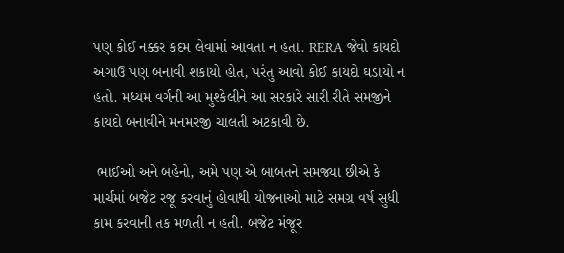પણ કોઈ નક્કર કદમ લેવામાં આવતા ન હતા. RERA જેવો કાયદો અગાઉ પણ બનાવી શકાયો હોત, પરંતુ આવો કોઈ કાયદો ઘડાયો ન હતો. મધ્યમ વર્ગની આ મુશ્કેલીને આ સરકારે સારી રીતે સમજીને કાયદો બનાવીને મનમરજી ચાલતી અટકાવી છે.

 ભાઈઓ અને બહેનો, અમે પણ એ બાબતને સમજ્યા છીએ કે માર્ચમાં બજેટ રજૂ કરવાનું હોવાથી યોજનાઓ માટે સમગ્ર વર્ષ સુધી કામ કરવાની તક મળતી ન હતી. બજેટ મંજૂર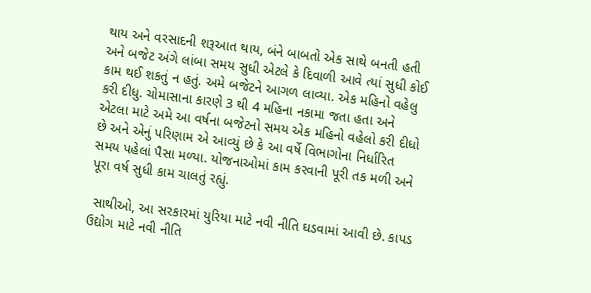થાય અને વરસાદની શરૂઆત થાય, બંને બાબતો એક સાથે બનતી હતી અને બજેટ અંગે લાંબા સમય સુધી એટલે કે દિવાળી આવે ત્યાં સુધી કોઈ કામ થઈ શકતું ન હતું. અમે બજેટને આગળ લાવ્યા. એક મહિનો વહેલુ કરી દીધુ. ચોમાસાના કારણે 3 થી 4 મહિના નકામા જતા હતા અને એટલા માટે અમે આ વર્ષના બજેટનો સમય એક મહિનો વહેલો કરી દીધો છે અને એનું પરિણામ એ આવ્યું છે કે આ વર્ષે વિભાગોના નિર્ધારિત સમય પહેલાં પૈસા મળ્યા. યોજનાઓમાં કામ કરવાની પૂરી તક મળી અને પૂરા વર્ષ સુધી કામ ચાલતું રહ્યું.

 સાથીઓ, આ સરકારમાં યુરિયા માટે નવી નીતિ ઘડવામાં આવી છે. કાપડ ઉદ્યોગ માટે નવી નીતિ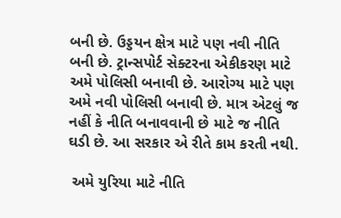બની છે. ઉડ્ડયન ક્ષેત્ર માટે પણ નવી નીતિ બની છે. ટ્રાન્સપોર્ટ સેક્ટરના એકીકરણ માટે અમે પોલિસી બનાવી છે. આરોગ્ય માટે પણ અમે નવી પોલિસી બનાવી છે. માત્ર એટલું જ નહીં કે નીતિ બનાવવાની છે માટે જ નીતિ ઘડી છે. આ સરકાર એ રીતે કામ કરતી નથી.

 અમે યુરિયા માટે નીતિ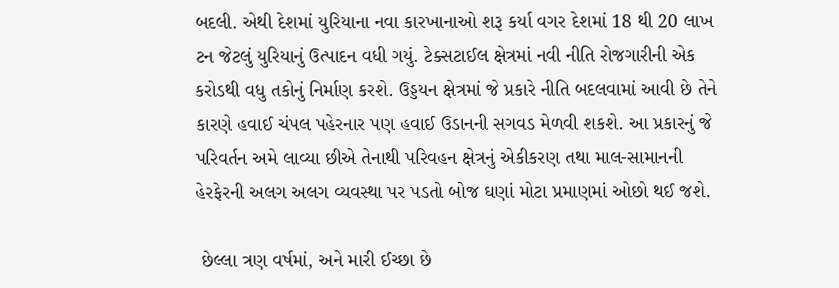બદલી. એથી દેશમાં યુરિયાના નવા કારખાનાઓ શરૂ કર્યા વગર દેશમાં 18 થી 20 લાખ ટન જેટલું યુરિયાનું ઉત્પાદન વધી ગયું. ટેક્સટાઈલ ક્ષેત્રમાં નવી નીતિ રોજગારીની એક કરોડથી વધુ તકોનું નિર્માણ કરશે. ઉડ્ડયન ક્ષેત્રમાં જે પ્રકારે નીતિ બદલવામાં આવી છે તેને કારણે હવાઈ ચંપલ પહેરનાર પણ હવાઈ ઉડાનની સગવડ મેળવી શકશે. આ પ્રકારનું જે પરિવર્તન અમે લાવ્યા છીએ તેનાથી પરિવહન ક્ષેત્રનું એકીકરણ તથા માલ-સામાનની હેરફેરની અલગ અલગ વ્યવસ્થા પર પડતો બોજ ઘણાં મોટા પ્રમાણમાં ઓછો થઈ જશે.

 છેલ્લા ત્રણ વર્ષમાં, અને મારી ઈચ્છા છે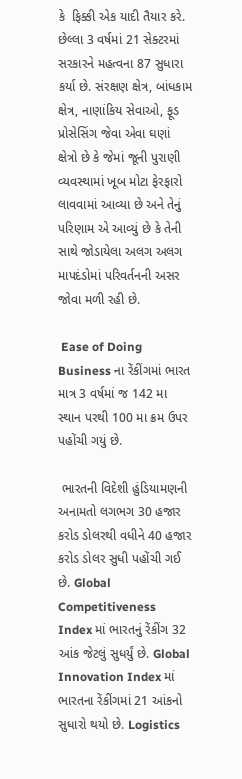કે  ફિક્કી એક યાદી તૈયાર કરે. છેલ્લા 3 વર્ષમાં 21 સેક્ટરમાં સરકારને મહત્વના 87 સુધારા કર્યા છે. સંરક્ષણ ક્ષેત્ર, બાંધકામ ક્ષેત્ર, નાણાંકિય સેવાઓ, ફૂડ પ્રોસેસિંગ જેવા એવા ઘણાં ક્ષેત્રો છે કે જેમાં જૂની પુરાણી વ્યવસ્થામાં ખૂબ મોટા ફેરફારો લાવવામાં આવ્યા છે અને તેનું પરિણામ એ આવ્યું છે કે તેની સાથે જોડાયેલા અલગ અલગ માપદંડોમાં પરિવર્તનની અસર જોવા મળી રહી છે.

 Ease of Doing Business ના રેંકીંગમાં ભારત માત્ર 3 વર્ષમાં જ 142 મા સ્થાન પરથી 100 મા ક્રમ ઉપર પહોંચી ગયું છે.

 ભારતની વિદેશી હુંડિયામણની અનામતો લગભગ 30 હજાર કરોડ ડોલરથી વધીને 40 હજાર કરોડ ડોલર સુધી પહોંચી ગઈ છે. Global Competitiveness Index માં ભારતનું રેંકીંગ 32 આંક જેટલું સુધર્યું છે. Global Innovation Index માં ભારતના રેંકીંગમાં 21 આંકનો સુધારો થયો છે. Logistics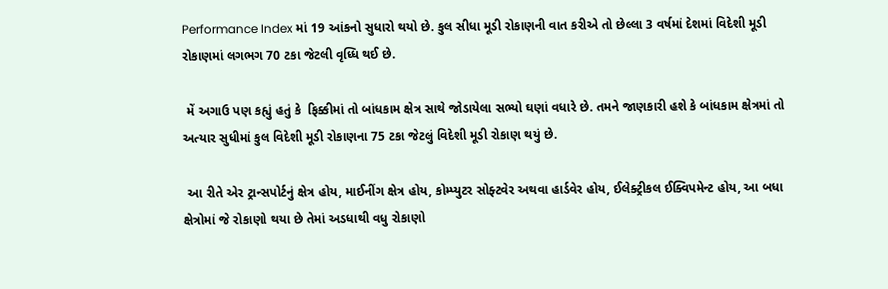Performance Index માં 19 આંકનો સુધારો થયો છે. કુલ સીધા મૂડી રોકાણની વાત કરીએ તો છેલ્લા 3 વર્ષમાં દેશમાં વિદેશી મૂડી રોકાણમાં લગભગ 70 ટકા જેટલી વૃધ્ધિ થઈ છે.

 મેં અગાઉ પણ કહ્યું હતું કે  ફિક્કીમાં તો બાંધકામ ક્ષેત્ર સાથે જોડાયેલા સભ્યો ઘણાં વધારે છે. તમને જાણકારી હશે કે બાંધકામ ક્ષેત્રમાં તો અત્યાર સુધીમાં કુલ વિદેશી મૂડી રોકાણના 75 ટકા જેટલું વિદેશી મૂડી રોકાણ થયું છે.

 આ રીતે એર ટ્રાન્સપોર્ટનું ક્ષેત્ર હોય, માઈનીંગ ક્ષેત્ર હોય, કોમ્પ્યુટર સોફ્ટવેર અથવા હાર્ડવેર હોય, ઈલેક્ટ્રીકલ ઈક્વિપમેન્ટ હોય, આ બધા ક્ષેત્રોમાં જે રોકાણો થયા છે તેમાં અડધાથી વધુ રોકાણો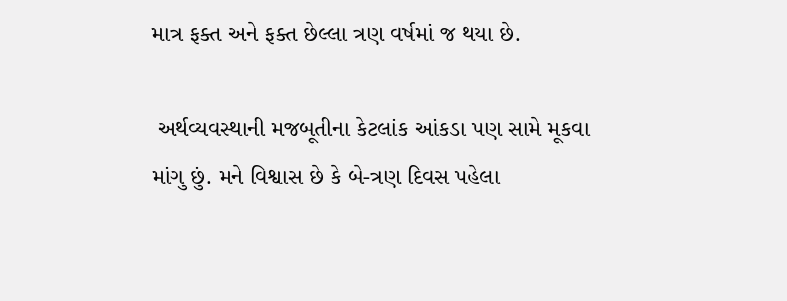માત્ર ફક્ત અને ફક્ત છેલ્લા ત્રણ વર્ષમાં જ થયા છે.

 અર્થવ્યવસ્થાની મજબૂતીના કેટલાંક આંકડા પણ સામે મૂકવા માંગુ છું. મને વિશ્વાસ છે કે બે-ત્રણ દિવસ પહેલા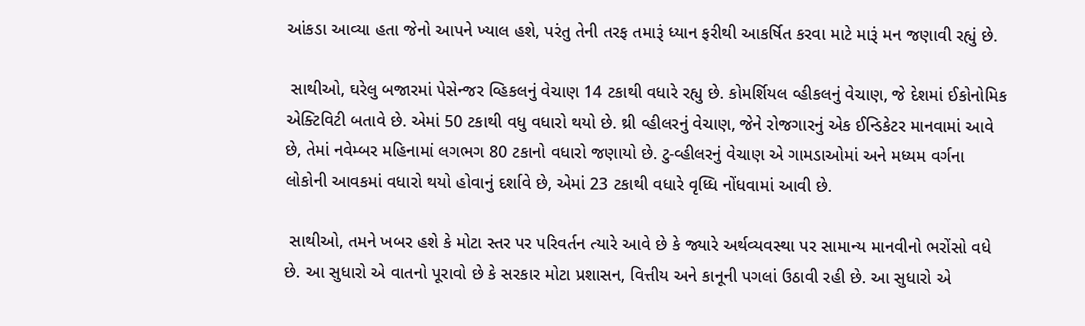આંકડા આવ્યા હતા જેનો આપને ખ્યાલ હશે, પરંતુ તેની તરફ તમારૂં ધ્યાન ફરીથી આકર્ષિત કરવા માટે મારૂં મન જણાવી રહ્યું છે.

 સાથીઓ, ઘરેલુ બજારમાં પેસેન્જર વ્હિકલનું વેચાણ 14 ટકાથી વધારે રહ્યુ છે. કોમર્શિયલ વ્હીકલનું વેચાણ, જે દેશમાં ઈકોનોમિક એક્ટિવિટી બતાવે છે. એમાં 50 ટકાથી વધુ વધારો થયો છે. થ્રી વ્હીલરનું વેચાણ, જેને રોજગારનું એક ઈન્ડિકેટર માનવામાં આવે છે, તેમાં નવેમ્બર મહિનામાં લગભગ 80 ટકાનો વધારો જણાયો છે. ટુ-વ્હીલરનું વેચાણ એ ગામડાઓમાં અને મધ્યમ વર્ગના લોકોની આવકમાં વધારો થયો હોવાનું દર્શાવે છે, એમાં 23 ટકાથી વધારે વૃધ્ધિ નોંધવામાં આવી છે.

 સાથીઓ, તમને ખબર હશે કે મોટા સ્તર પર પરિવર્તન ત્યારે આવે છે કે જ્યારે અર્થવ્યવસ્થા પર સામાન્ય માનવીનો ભરોંસો વધે છે. આ સુધારો એ વાતનો પૂરાવો છે કે સરકાર મોટા પ્રશાસન, વિત્તીય અને કાનૂની પગલાં ઉઠાવી રહી છે. આ સુધારો એ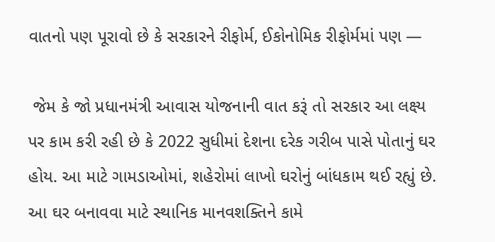વાતનો પણ પૂરાવો છે કે સરકારને રીફોર્મ, ઈકોનોમિક રીફોર્મમાં પણ —

 જેમ કે જો પ્રધાનમંત્રી આવાસ યોજનાની વાત કરૂં તો સરકાર આ લક્ષ્ય પર કામ કરી રહી છે કે 2022 સુધીમાં દેશના દરેક ગરીબ પાસે પોતાનું ઘર હોય. આ માટે ગામડાઓમાં, શહેરોમાં લાખો ઘરોનું બાંધકામ થઈ રહ્યું છે. આ ઘર બનાવવા માટે સ્થાનિક માનવશક્તિને કામે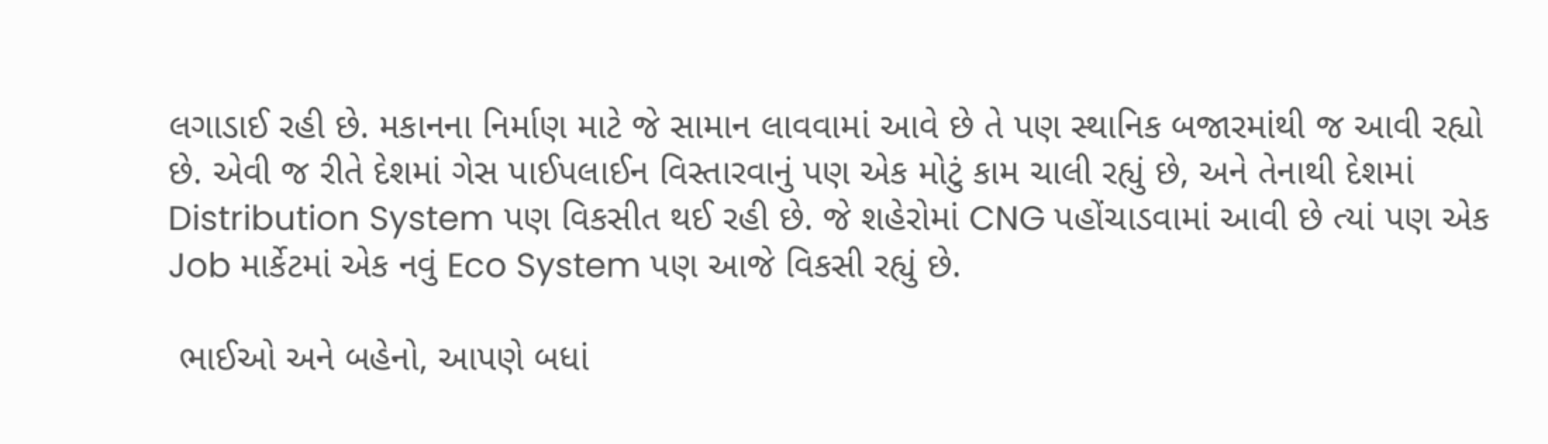લગાડાઈ રહી છે. મકાનના નિર્માણ માટે જે સામાન લાવવામાં આવે છે તે પણ સ્થાનિક બજારમાંથી જ આવી રહ્યો છે. એવી જ રીતે દેશમાં ગેસ પાઈપલાઈન વિસ્તારવાનું પણ એક મોટું કામ ચાલી રહ્યું છે, અને તેનાથી દેશમાં Distribution System પણ વિકસીત થઈ રહી છે. જે શહેરોમાં CNG પહોંચાડવામાં આવી છે ત્યાં પણ એક Job માર્કેટમાં એક નવું Eco System પણ આજે વિકસી રહ્યું છે.

 ભાઈઓ અને બહેનો, આપણે બધાં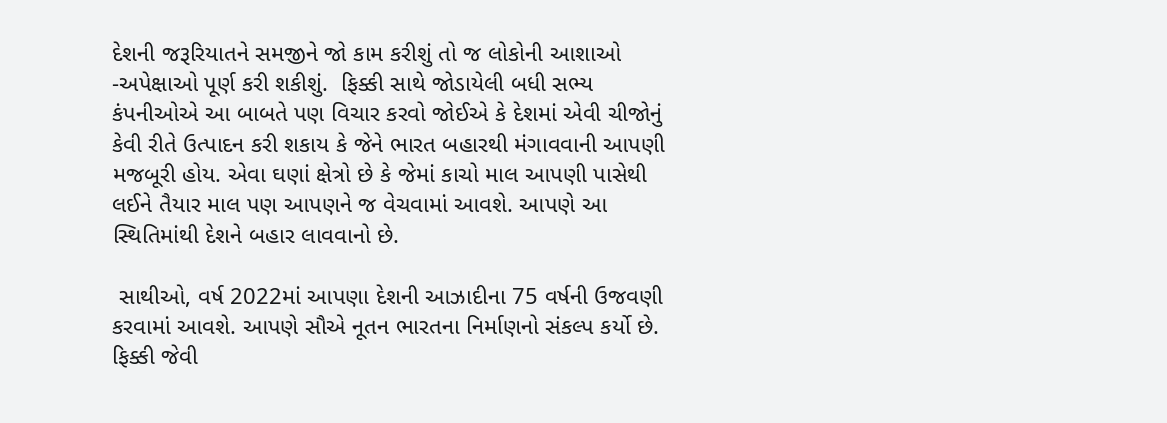દેશની જરૂરિયાતને સમજીને જો કામ કરીશું તો જ લોકોની આશાઓ -અપેક્ષાઓ પૂર્ણ કરી શકીશું.  ફિક્કી સાથે જોડાયેલી બધી સભ્ય કંપનીઓએ આ બાબતે પણ વિચાર કરવો જોઈએ કે દેશમાં એવી ચીજોનું કેવી રીતે ઉત્પાદન કરી શકાય કે જેને ભારત બહારથી મંગાવવાની આપણી મજબૂરી હોય. એવા ઘણાં ક્ષેત્રો છે કે જેમાં કાચો માલ આપણી પાસેથી લઈને તૈયાર માલ પણ આપણને જ વેચવામાં આવશે. આપણે આ સ્થિતિમાંથી દેશને બહાર લાવવાનો છે.

 સાથીઓ, વર્ષ 2022માં આપણા દેશની આઝાદીના 75 વર્ષની ઉજવણી કરવામાં આવશે. આપણે સૌએ નૂતન ભારતના નિર્માણનો સંકલ્પ કર્યો છે.  ફિક્કી જેવી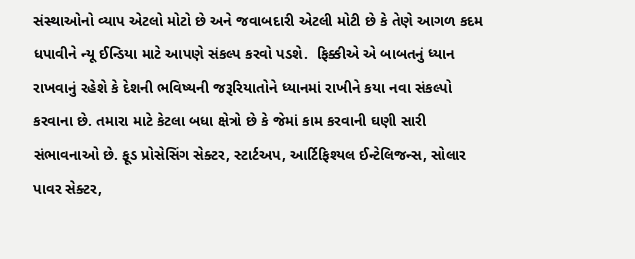સંસ્થાઓનો વ્યાપ એટલો મોટો છે અને જવાબદારી એટલી મોટી છે કે તેણે આગળ કદમ ધપાવીને ન્યૂ ઈન્ડિયા માટે આપણે સંકલ્પ કરવો પડશે.  ફિક્કીએ એ બાબતનું ધ્યાન રાખવાનું રહેશે કે દેશની ભવિષ્યની જરૂરિયાતોને ધ્યાનમાં રાખીને કયા નવા સંકલ્પો કરવાના છે. તમારા માટે કેટલા બધા ક્ષેત્રો છે કે જેમાં કામ કરવાની ઘણી સારી સંભાવનાઓ છે. ફૂડ પ્રોસેસિંગ સેક્ટર, સ્ટાર્ટઅપ, આર્ટિફિશ્યલ ઈન્ટેલિજન્સ, સોલાર પાવર સેક્ટર,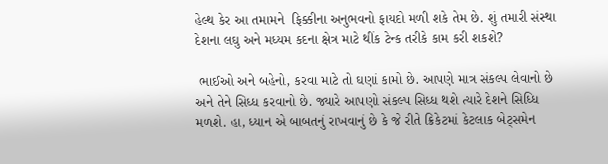હેલ્થ કેર આ તમામને  ફિક્કીના અનુભવનો ફાયદો મળી શકે તેમ છે. શું તમારી સંસ્થા દેશના લઘુ અને મધ્યમ કદના ક્ષેત્ર માટે થીંક ટેન્ક તરીકે કામ કરી શકશે?

 ભાઈઓ અને બહેનો, કરવા માટે તો ઘણાં કામો છે. આપણે માત્ર સંકલ્પ લેવાનો છે અને તેને સિધ્ધ કરવાનો છે. જ્યારે આપણો સંકલ્પ સિધ્ધ થશે ત્યારે દેશને સિધ્ધિ મળશે. હા, ધ્યાન એ બાબતનું રાખવાનું છે કે જે રીતે ક્રિકેટમાં કેટલાક બેટ્સમેન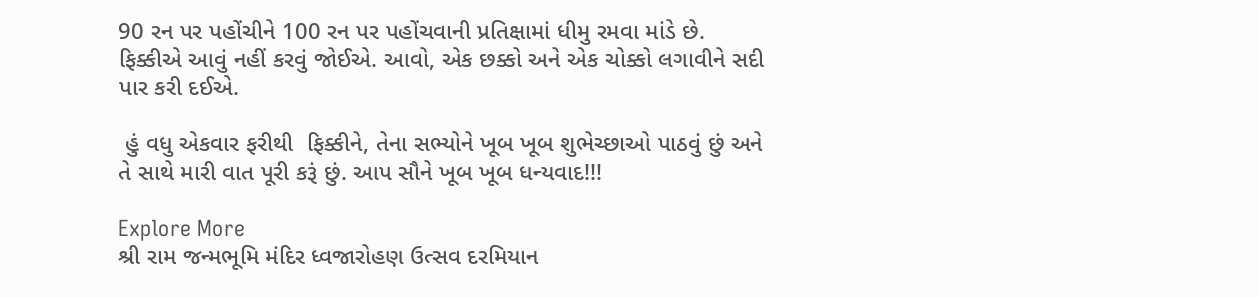90 રન પર પહોંચીને 100 રન પર પહોંચવાની પ્રતિક્ષામાં ધીમુ રમવા માંડે છે.  ફિક્કીએ આવું નહીં કરવું જોઈએ. આવો, એક છક્કો અને એક ચોક્કો લગાવીને સદી પાર કરી દઈએ.

 હું વધુ એકવાર ફરીથી  ફિક્કીને, તેના સભ્યોને ખૂબ ખૂબ શુભેચ્છાઓ પાઠવું છું અને તે સાથે મારી વાત પૂરી કરૂં છું. આપ સૌને ખૂબ ખૂબ ધન્યવાદ!!!

Explore More
શ્રી રામ જન્મભૂમિ મંદિર ધ્વજારોહણ ઉત્સવ દરમિયાન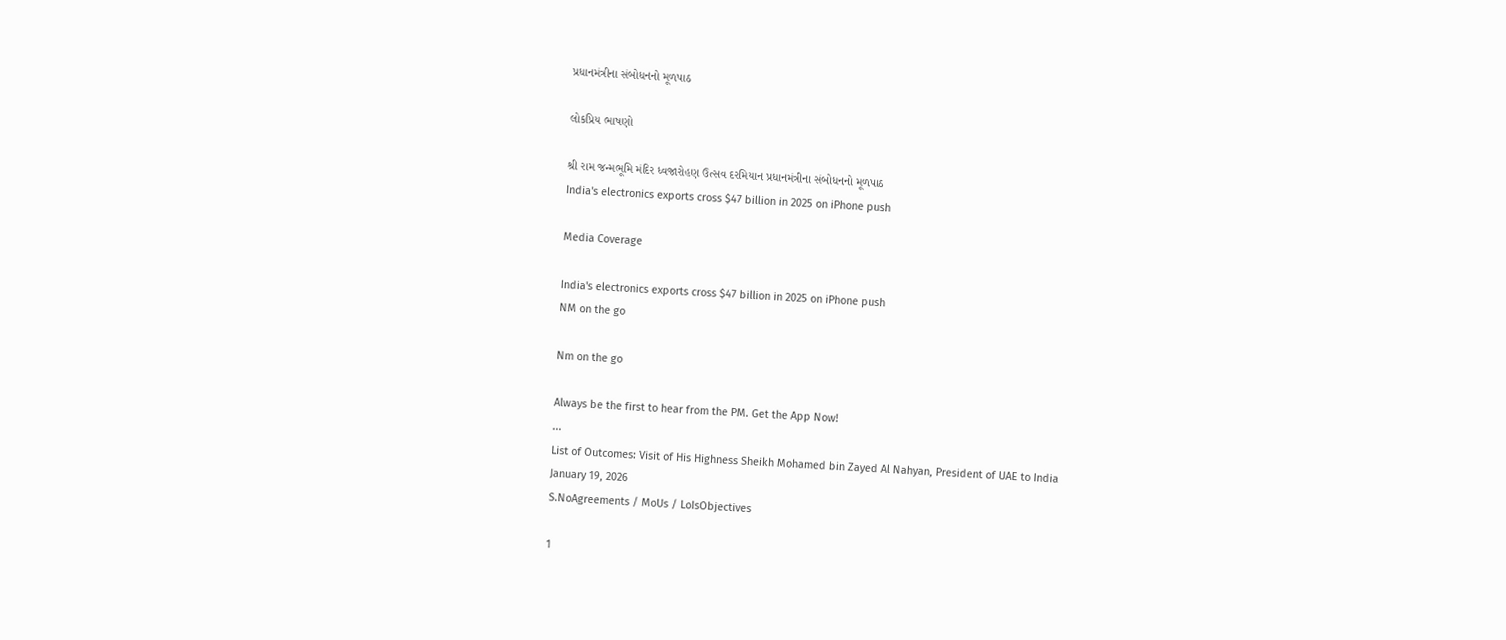પ્રધાનમંત્રીના સંબોધનનો મૂળપાઠ

લોકપ્રિય ભાષણો

શ્રી રામ જન્મભૂમિ મંદિર ધ્વજારોહણ ઉત્સવ દરમિયાન પ્રધાનમંત્રીના સંબોધનનો મૂળપાઠ
India's electronics exports cross $47 billion in 2025 on iPhone push

Media Coverage

India's electronics exports cross $47 billion in 2025 on iPhone push
NM on the go

Nm on the go

Always be the first to hear from the PM. Get the App Now!
...
List of Outcomes: Visit of His Highness Sheikh Mohamed bin Zayed Al Nahyan, President of UAE to India
January 19, 2026
S.NoAgreements / MoUs / LoIsObjectives

1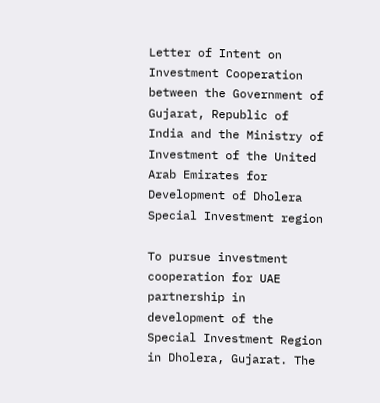Letter of Intent on Investment Cooperation between the Government of Gujarat, Republic of India and the Ministry of Investment of the United Arab Emirates for Development of Dholera Special Investment region

To pursue investment cooperation for UAE partnership in development of the Special Investment Region in Dholera, Gujarat. The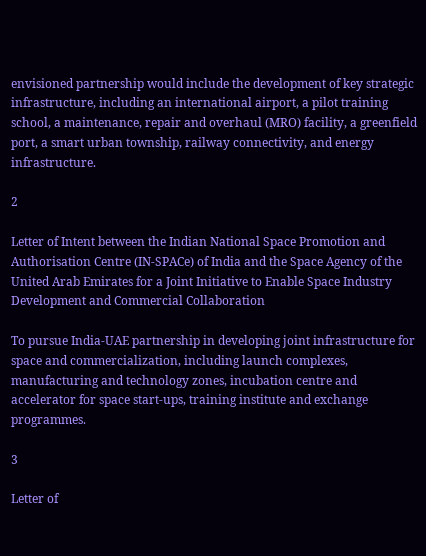envisioned partnership would include the development of key strategic infrastructure, including an international airport, a pilot training school, a maintenance, repair and overhaul (MRO) facility, a greenfield port, a smart urban township, railway connectivity, and energy infrastructure.

2

Letter of Intent between the Indian National Space Promotion and Authorisation Centre (IN-SPACe) of India and the Space Agency of the United Arab Emirates for a Joint Initiative to Enable Space Industry Development and Commercial Collaboration

To pursue India-UAE partnership in developing joint infrastructure for space and commercialization, including launch complexes, manufacturing and technology zones, incubation centre and accelerator for space start-ups, training institute and exchange programmes.

3

Letter of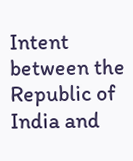Intent between the Republic of India and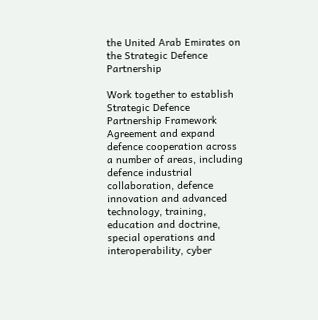the United Arab Emirates on the Strategic Defence Partnership

Work together to establish Strategic Defence Partnership Framework Agreement and expand defence cooperation across a number of areas, including defence industrial collaboration, defence innovation and advanced technology, training, education and doctrine, special operations and interoperability, cyber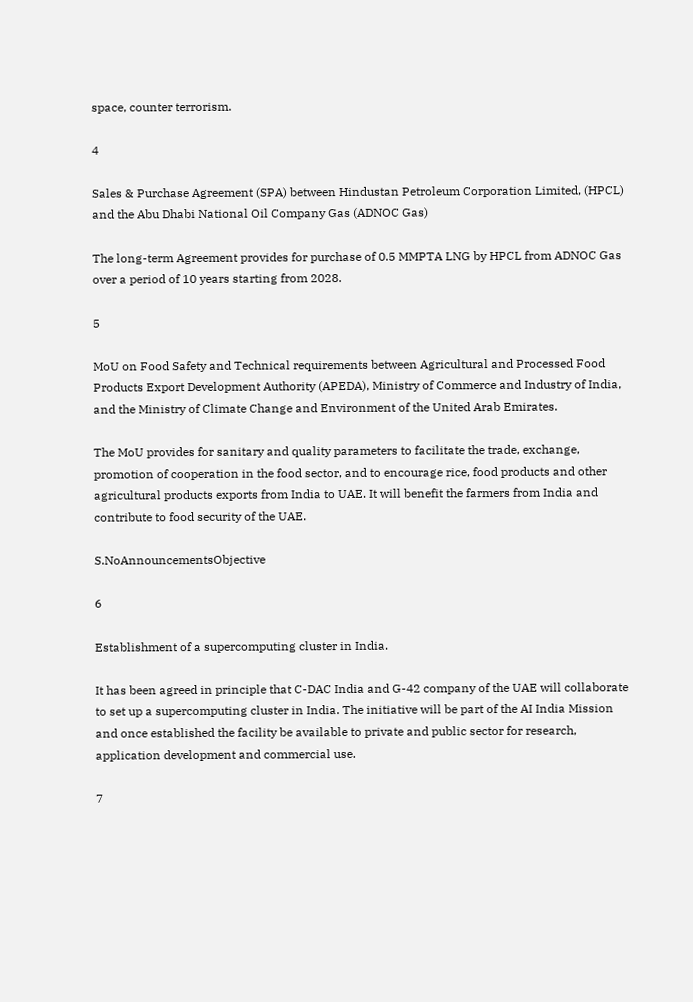space, counter terrorism.

4

Sales & Purchase Agreement (SPA) between Hindustan Petroleum Corporation Limited, (HPCL) and the Abu Dhabi National Oil Company Gas (ADNOC Gas)

The long-term Agreement provides for purchase of 0.5 MMPTA LNG by HPCL from ADNOC Gas over a period of 10 years starting from 2028.

5

MoU on Food Safety and Technical requirements between Agricultural and Processed Food Products Export Development Authority (APEDA), Ministry of Commerce and Industry of India, and the Ministry of Climate Change and Environment of the United Arab Emirates.

The MoU provides for sanitary and quality parameters to facilitate the trade, exchange, promotion of cooperation in the food sector, and to encourage rice, food products and other agricultural products exports from India to UAE. It will benefit the farmers from India and contribute to food security of the UAE.

S.NoAnnouncementsObjective

6

Establishment of a supercomputing cluster in India.

It has been agreed in principle that C-DAC India and G-42 company of the UAE will collaborate to set up a supercomputing cluster in India. The initiative will be part of the AI India Mission and once established the facility be available to private and public sector for research, application development and commercial use.

7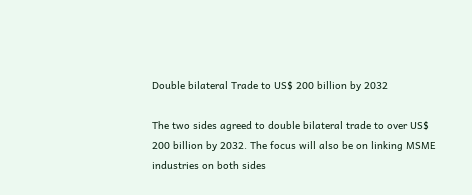Double bilateral Trade to US$ 200 billion by 2032

The two sides agreed to double bilateral trade to over US$ 200 billion by 2032. The focus will also be on linking MSME industries on both sides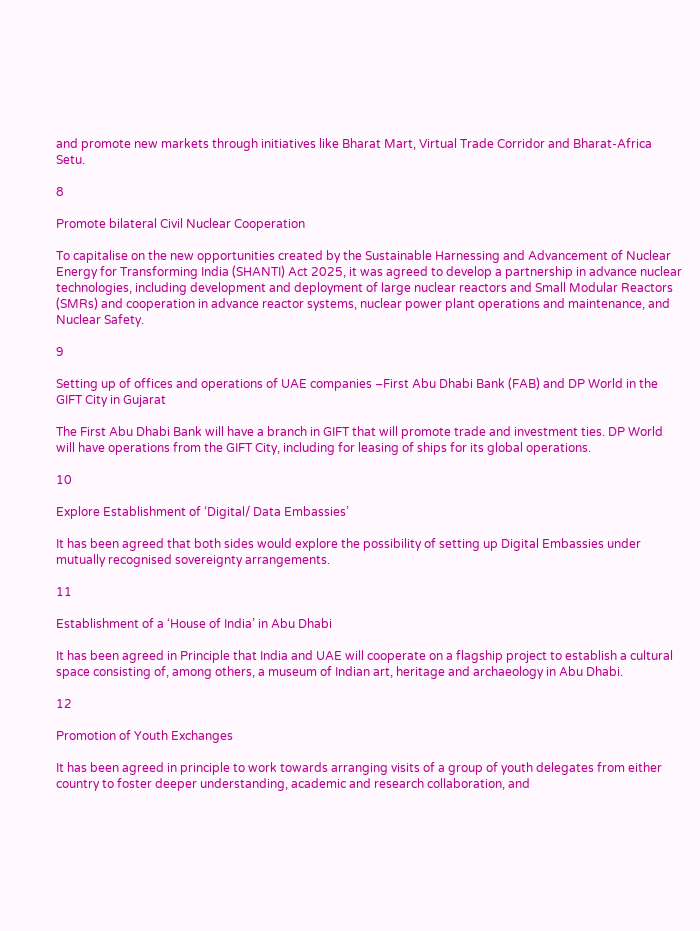and promote new markets through initiatives like Bharat Mart, Virtual Trade Corridor and Bharat-Africa Setu.

8

Promote bilateral Civil Nuclear Cooperation

To capitalise on the new opportunities created by the Sustainable Harnessing and Advancement of Nuclear Energy for Transforming India (SHANTI) Act 2025, it was agreed to develop a partnership in advance nuclear technologies, including development and deployment of large nuclear reactors and Small Modular Reactors (SMRs) and cooperation in advance reactor systems, nuclear power plant operations and maintenance, and Nuclear Safety.

9

Setting up of offices and operations of UAE companies –First Abu Dhabi Bank (FAB) and DP World in the GIFT City in Gujarat

The First Abu Dhabi Bank will have a branch in GIFT that will promote trade and investment ties. DP World will have operations from the GIFT City, including for leasing of ships for its global operations.

10

Explore Establishment of ‘Digital/ Data Embassies’

It has been agreed that both sides would explore the possibility of setting up Digital Embassies under mutually recognised sovereignty arrangements.

11

Establishment of a ‘House of India’ in Abu Dhabi

It has been agreed in Principle that India and UAE will cooperate on a flagship project to establish a cultural space consisting of, among others, a museum of Indian art, heritage and archaeology in Abu Dhabi.

12

Promotion of Youth Exchanges

It has been agreed in principle to work towards arranging visits of a group of youth delegates from either country to foster deeper understanding, academic and research collaboration, and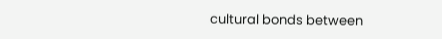cultural bonds between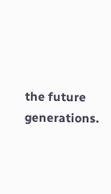the future generations.